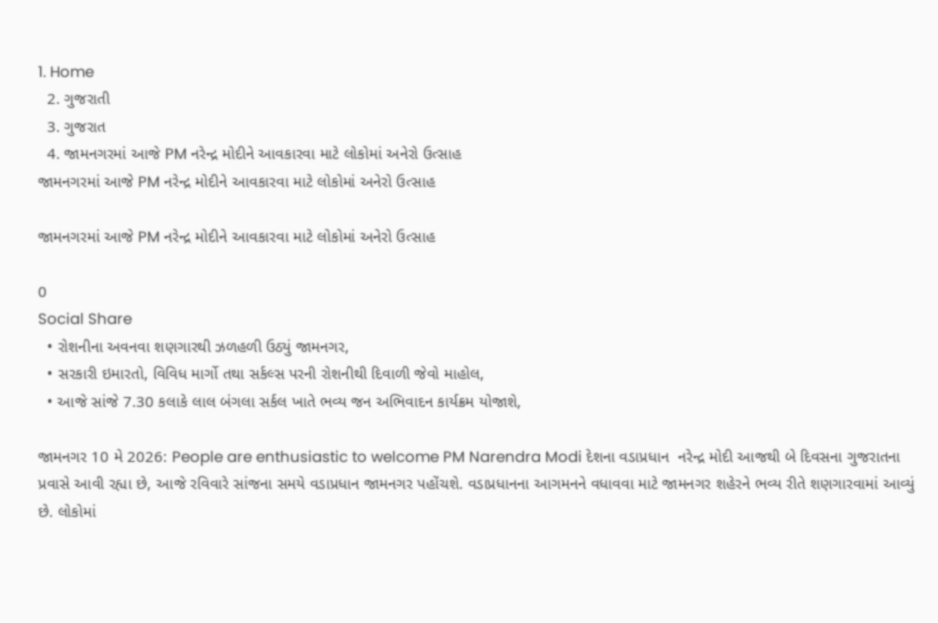1. Home
  2. ગુજરાતી
  3. ગુજરાત
  4. જામનગરમાં આજે PM નરેન્દ્ર મોદીને આવકારવા માટે લોકોમાં અનેરો ઉત્સાહ
જામનગરમાં આજે PM નરેન્દ્ર મોદીને આવકારવા માટે લોકોમાં અનેરો ઉત્સાહ

જામનગરમાં આજે PM નરેન્દ્ર મોદીને આવકારવા માટે લોકોમાં અનેરો ઉત્સાહ

0
Social Share
  • રોશનીના અવનવા શણગારથી ઝળહળી ઉઠ્યું જામનગર,
  • સરકારી ઇમારતો, વિવિધ માર્ગો તથા સર્કલ્સ પરની રોશનીથી દિવાળી જેવો માહોલ,
  • આજે સાંજે 7.30 કલાકે લાલ બંગલા સર્કલ ખાતે ભવ્ય જન અભિવાદન કાર્યક્રમ યોજાશે,

જામનગર 10 મે 2026: People are enthusiastic to welcome PM Narendra Modi દેશના વડાપ્રધાન  નરેન્દ્ર મોદી આજથી બે દિવસના ગુજરાતના પ્રવાસે આવી રહ્યા છે, આજે રવિવારે સાંજના સમયે વડાપ્રધાન જામનગર પહોંચશે. વડાપ્રધાનના આગમનને વધાવવા માટે જામનગર શહેરને ભવ્ય રીતે શણગારવામાં આવ્યું છે. લોકોમાં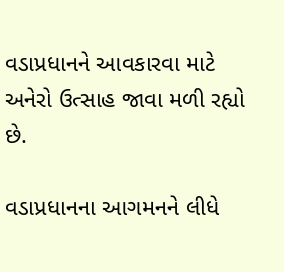વડાપ્રધાનને આવકારવા માટે અનેરો ઉત્સાહ જાવા મળી રહ્યો છે.

વડાપ્રધાનના આગમનને લીધે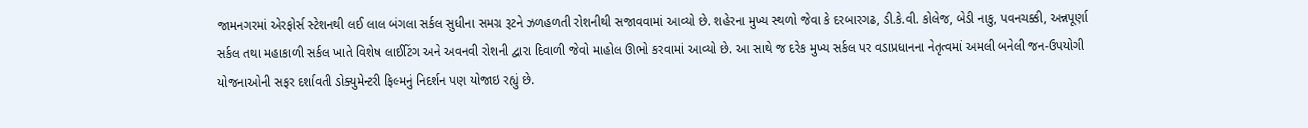જામનગરમાં એરફોર્સ સ્ટેશનથી લઈ લાલ બંગલા સર્કલ સુધીના સમગ્ર રૂટને ઝળહળતી રોશનીથી સજાવવામાં આવ્યો છે. શહેરના મુખ્ય સ્થળો જેવા કે દરબારગઢ, ડી.કે.વી. કોલેજ, બેડી નાકુ, પવનચક્કી, અન્નપૂર્ણા સર્કલ તથા મહાકાળી સર્કલ ખાતે વિશેષ લાઈટિંગ અને અવનવી રોશની દ્વારા દિવાળી જેવો માહોલ ઊભો કરવામાં આવ્યો છે. આ સાથે જ દરેક મુખ્ય સર્કલ પર વડાપ્રધાનના નેતૃત્વમાં અમલી બનેલી જન-ઉપયોગી યોજનાઓની સફર દર્શાવતી ડોક્યુમેન્ટરી ફિલ્મનું નિદર્શન પણ યોજાઇ રહ્યું છે.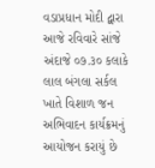વડાપ્રધાન મોદી દ્વારા આજે રવિવારે સાંજે અંદાજે ૦૭.૩૦ કલાકે લાલ બંગલા સર્કલ ખાતે વિશાળ જન અભિવાદન કાર્યક્રમનું આયોજન કરાયું છે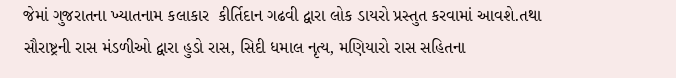જેમાં ગુજરાતના ખ્યાતનામ કલાકાર  કીર્તિદાન ગઢવી દ્વારા લોક ડાયરો પ્રસ્તુત કરવામાં આવશે.તથા સૌરાષ્ટ્રની રાસ મંડળીઓ દ્વારા હુડો રાસ, સિદી ધમાલ નૃત્ય, મણિયારો રાસ સહિતના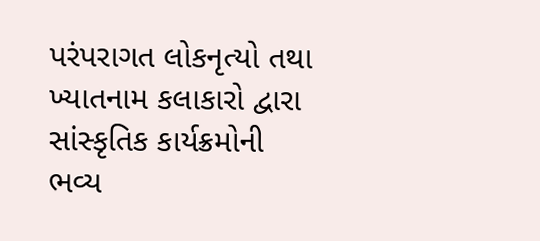પરંપરાગત લોકનૃત્યો તથા ખ્યાતનામ કલાકારો દ્વારા સાંસ્કૃતિક કાર્યક્રમોની ભવ્ય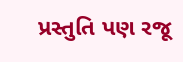પ્રસ્તુતિ પણ રજૂ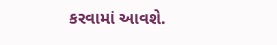કરવામાં આવશે.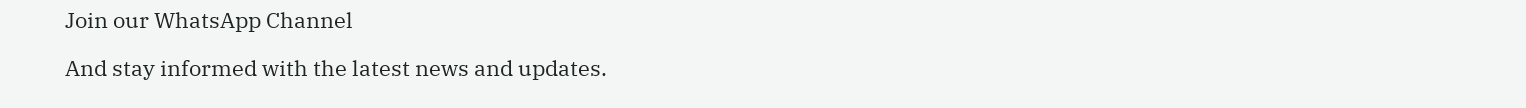Join our WhatsApp Channel

And stay informed with the latest news and updates.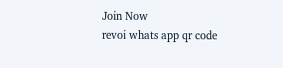Join Now
revoi whats app qr code